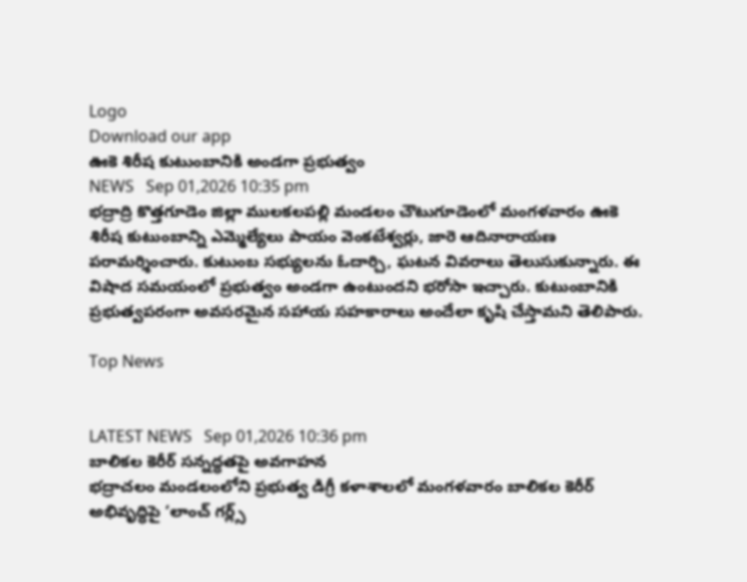Logo
Download our app
ఊకె శిరీష కుటుంబానికి అండగా ప్రభుత్వం
NEWS   Sep 01,2026 10:35 pm
భద్రాద్రి కొత్తగూడెం జిల్లా ములకలపల్లి మండలం చౌటుగూడెంలో మంగళవారం ఊకె శిరీష కుటుంబాన్ని ఎమ్మెల్యేలు పాయం వెంకటేశ్వర్లు, జారె ఆదినారాయణ పరామర్శించారు. కుటుంబ సభ్యులను ఓదార్చి, ఘటన వివరాలు తెలుసుకున్నారు. ఈ విషాద సమయంలో ప్రభుత్వం అండగా ఉంటుందని భరోసా ఇచ్చారు. కుటుంబానికి ప్రభుత్వపరంగా అవసరమైన సహాయ సహకారాలు అందేలా కృషి చేస్తామని తెలిపారు.

Top News


LATEST NEWS   Sep 01,2026 10:36 pm
బాలికల కెరీర్‌ సన్నద్ధతపై అవగాహన
భద్రాచలం మండలంలోని ప్రభుత్వ డిగ్రీ కళాశాలలో మంగళవారం బాలికల కెరీర్‌ అభివృద్ధిపై ‘లాంచ్ గర్ల్స్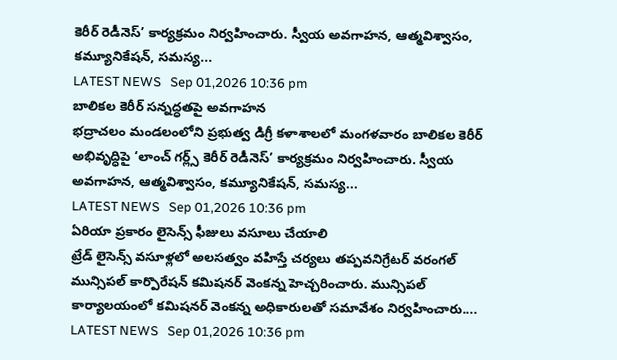కెరీర్ రెడీనెస్’ కార్యక్రమం నిర్వహించారు. స్వీయ అవగాహన, ఆత్మవిశ్వాసం, కమ్యూనికేషన్, సమస్య...
LATEST NEWS   Sep 01,2026 10:36 pm
బాలికల కెరీర్‌ సన్నద్ధతపై అవగాహన
భద్రాచలం మండలంలోని ప్రభుత్వ డిగ్రీ కళాశాలలో మంగళవారం బాలికల కెరీర్‌ అభివృద్ధిపై ‘లాంచ్ గర్ల్స్ కెరీర్ రెడీనెస్’ కార్యక్రమం నిర్వహించారు. స్వీయ అవగాహన, ఆత్మవిశ్వాసం, కమ్యూనికేషన్, సమస్య...
LATEST NEWS   Sep 01,2026 10:36 pm
ఏరియా ప్రకారం లైసెన్స్ ఫీజులు వసూలు చేయాలి
ట్రేడ్ లైసెన్స్ వసూళ్లలో అలసత్వం వహిస్తే చర్యలు తప్పవనిగ్రేటర్ వరంగల్ మున్సిపల్ కార్పొరేషన్ కమిషనర్ వెంకన్న హెచ్చరించారు. మున్సిపల్ కార్యాలయంలో కమిషనర్ వెంకన్న అధికారులతో సమావేశం నిర్వహించారు....
LATEST NEWS   Sep 01,2026 10:36 pm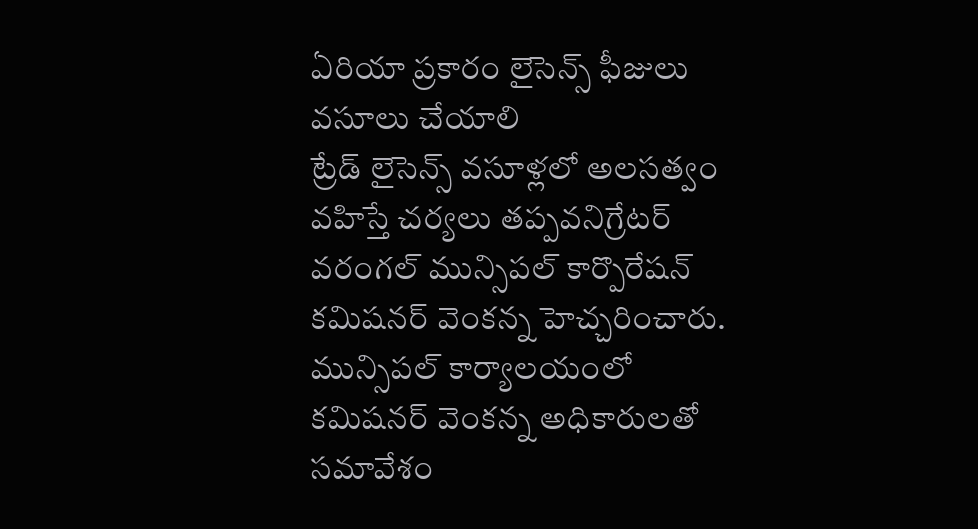ఏరియా ప్రకారం లైసెన్స్ ఫీజులు వసూలు చేయాలి
ట్రేడ్ లైసెన్స్ వసూళ్లలో అలసత్వం వహిస్తే చర్యలు తప్పవనిగ్రేటర్ వరంగల్ మున్సిపల్ కార్పొరేషన్ కమిషనర్ వెంకన్న హెచ్చరించారు. మున్సిపల్ కార్యాలయంలో కమిషనర్ వెంకన్న అధికారులతో సమావేశం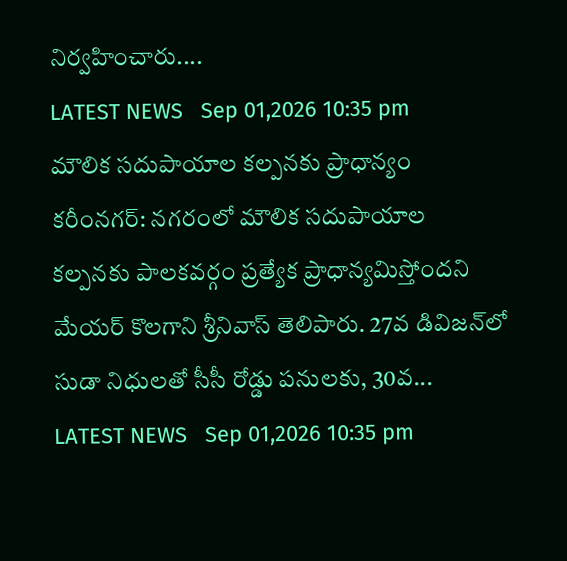నిర్వహించారు....
LATEST NEWS   Sep 01,2026 10:35 pm
మౌలిక సదుపాయాల కల్పనకు ప్రాధాన్యం
కరీంనగర్: నగరంలో మౌలిక సదుపాయాల కల్పనకు పాలకవర్గం ప్రత్యేక ప్రాధాన్యమిస్తోందని మేయర్ కొలగాని శ్రీనివాస్ తెలిపారు. 27వ డివిజన్‌లో సుడా నిధులతో సీసీ రోడ్డు పనులకు, 30వ...
LATEST NEWS   Sep 01,2026 10:35 pm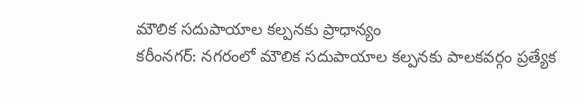మౌలిక సదుపాయాల కల్పనకు ప్రాధాన్యం
కరీంనగర్: నగరంలో మౌలిక సదుపాయాల కల్పనకు పాలకవర్గం ప్రత్యేక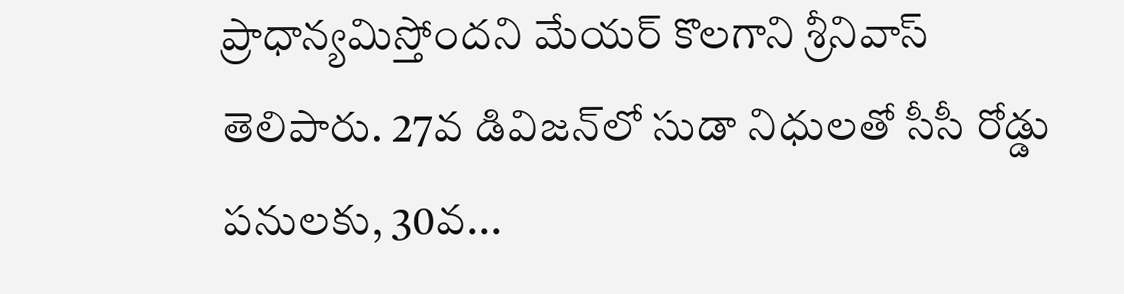ప్రాధాన్యమిస్తోందని మేయర్ కొలగాని శ్రీనివాస్ తెలిపారు. 27వ డివిజన్‌లో సుడా నిధులతో సీసీ రోడ్డు పనులకు, 30వ...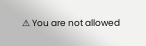⚠ You are not allowed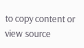to copy content or view source